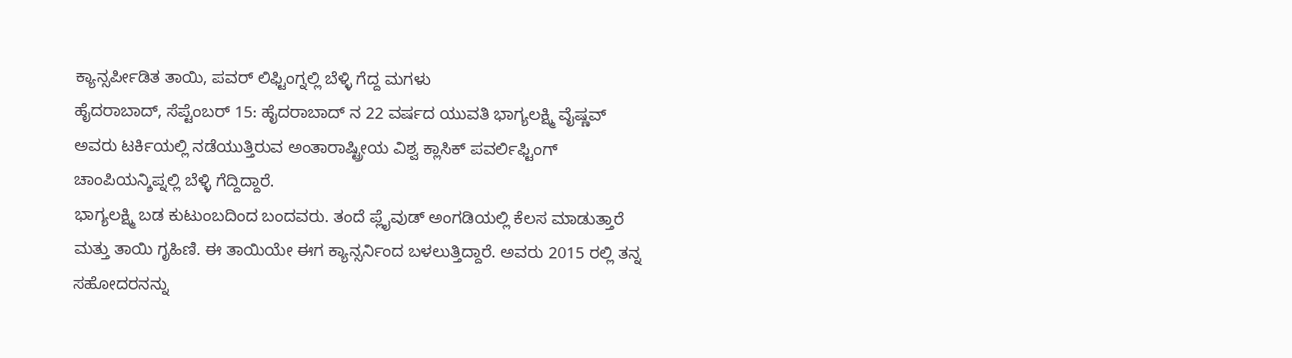ಕ್ಯಾನ್ಸರ್ಪೀಡಿತ ತಾಯಿ, ಪವರ್ ಲಿಫ್ಟಿಂಗ್ನಲ್ಲಿ ಬೆಳ್ಳಿ ಗೆದ್ದ ಮಗಳು
ಹೈದರಾಬಾದ್, ಸೆಪ್ಟೆಂಬರ್ 15: ಹೈದರಾಬಾದ್ ನ 22 ವರ್ಷದ ಯುವತಿ ಭಾಗ್ಯಲಕ್ಷ್ಮಿ ವೈಷ್ಣವ್ ಅವರು ಟರ್ಕಿಯಲ್ಲಿ ನಡೆಯುತ್ತಿರುವ ಅಂತಾರಾಷ್ಟ್ರೀಯ ವಿಶ್ವ ಕ್ಲಾಸಿಕ್ ಪವರ್ಲಿಫ್ಟಿಂಗ್ ಚಾಂಪಿಯನ್ಶಿಪ್ನಲ್ಲಿ ಬೆಳ್ಳಿ ಗೆದ್ದಿದ್ದಾರೆ.
ಭಾಗ್ಯಲಕ್ಷ್ಮಿ ಬಡ ಕುಟುಂಬದಿಂದ ಬಂದವರು. ತಂದೆ ಪ್ಲೈವುಡ್ ಅಂಗಡಿಯಲ್ಲಿ ಕೆಲಸ ಮಾಡುತ್ತಾರೆ ಮತ್ತು ತಾಯಿ ಗೃಹಿಣಿ. ಈ ತಾಯಿಯೇ ಈಗ ಕ್ಯಾನ್ಸರ್ನಿಂದ ಬಳಲುತ್ತಿದ್ದಾರೆ. ಅವರು 2015 ರಲ್ಲಿ ತನ್ನ ಸಹೋದರನನ್ನು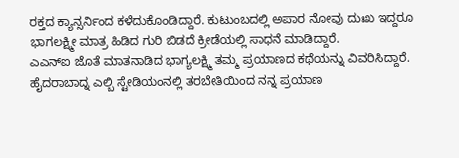ರಕ್ತದ ಕ್ಯಾನ್ಸರ್ನಿಂದ ಕಳೆದುಕೊಂಡಿದ್ದಾರೆ. ಕುಟುಂಬದಲ್ಲಿ ಅಪಾರ ನೋವು ದುಃಖ ಇದ್ದರೂ ಭಾಗಲಕ್ಷ್ಮೀ ಮಾತ್ರ ಹಿಡಿದ ಗುರಿ ಬಿಡದೆ ಕ್ರೀಡೆಯಲ್ಲಿ ಸಾಧನೆ ಮಾಡಿದ್ದಾರೆ.
ಎಎನ್ಐ ಜೊತೆ ಮಾತನಾಡಿದ ಭಾಗ್ಯಲಕ್ಷ್ಮಿ ತಮ್ಮ ಪ್ರಯಾಣದ ಕಥೆಯನ್ನು ವಿವರಿಸಿದ್ದಾರೆ. ಹೈದರಾಬಾದ್ನ ಎಲ್ಬಿ ಸ್ಟೇಡಿಯಂನಲ್ಲಿ ತರಬೇತಿಯಿಂದ ನನ್ನ ಪ್ರಯಾಣ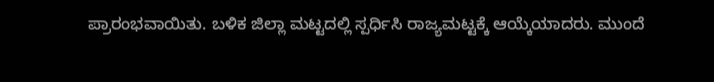ಪ್ರಾರಂಭವಾಯಿತು. ಬಳಿಕ ಜಿಲ್ಲಾ ಮಟ್ಟದಲ್ಲಿ ಸ್ಪರ್ಧಿಸಿ ರಾಜ್ಯಮಟ್ಟಕ್ಕೆ ಆಯ್ಕೆಯಾದರು. ಮುಂದೆ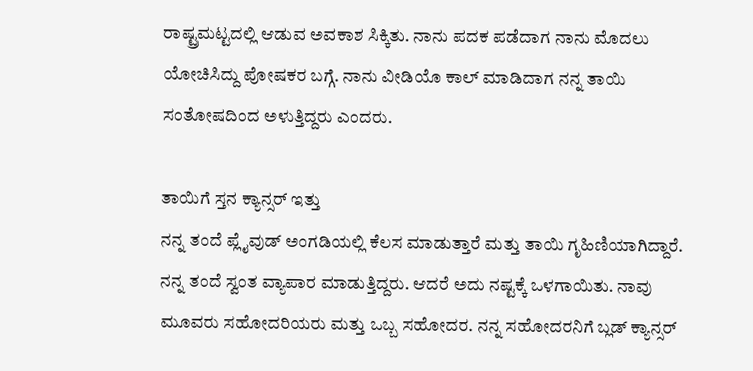ರಾಷ್ಟ್ರಮಟ್ಟದಲ್ಲಿ ಆಡುವ ಅವಕಾಶ ಸಿಕ್ಕಿತು. ನಾನು ಪದಕ ಪಡೆದಾಗ ನಾನು ಮೊದಲು ಯೋಚಿಸಿದ್ದು ಪೋಷಕರ ಬಗ್ಗೆ. ನಾನು ವೀಡಿಯೊ ಕಾಲ್ ಮಾಡಿದಾಗ ನನ್ನ ತಾಯಿ ಸಂತೋಷದಿಂದ ಅಳುತ್ತಿದ್ದರು ಎಂದರು.

ತಾಯಿಗೆ ಸ್ತನ ಕ್ಯಾನ್ಸರ್ ಇತ್ತು
ನನ್ನ ತಂದೆ ಪ್ಲೈವುಡ್ ಅಂಗಡಿಯಲ್ಲಿ ಕೆಲಸ ಮಾಡುತ್ತಾರೆ ಮತ್ತು ತಾಯಿ ಗೃಹಿಣಿಯಾಗಿದ್ದಾರೆ. ನನ್ನ ತಂದೆ ಸ್ವಂತ ವ್ಯಾಪಾರ ಮಾಡುತ್ತಿದ್ದರು. ಆದರೆ ಅದು ನಷ್ಟಕ್ಕೆ ಒಳಗಾಯಿತು. ನಾವು ಮೂವರು ಸಹೋದರಿಯರು ಮತ್ತು ಒಬ್ಬ ಸಹೋದರ. ನನ್ನ ಸಹೋದರನಿಗೆ ಬ್ಲಡ್ ಕ್ಯಾನ್ಸರ್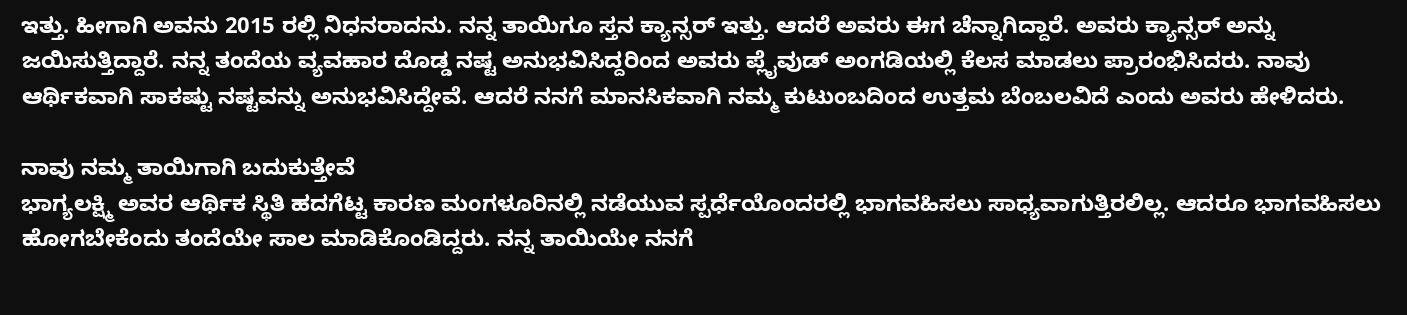ಇತ್ತು. ಹೀಗಾಗಿ ಅವನು 2015 ರಲ್ಲಿ ನಿಧನರಾದನು. ನನ್ನ ತಾಯಿಗೂ ಸ್ತನ ಕ್ಯಾನ್ಸರ್ ಇತ್ತು. ಆದರೆ ಅವರು ಈಗ ಚೆನ್ನಾಗಿದ್ದಾರೆ. ಅವರು ಕ್ಯಾನ್ಸರ್ ಅನ್ನು ಜಯಿಸುತ್ತಿದ್ದಾರೆ. ನನ್ನ ತಂದೆಯ ವ್ಯವಹಾರ ದೊಡ್ಡ ನಷ್ಟ ಅನುಭವಿಸಿದ್ದರಿಂದ ಅವರು ಪ್ಲೈವುಡ್ ಅಂಗಡಿಯಲ್ಲಿ ಕೆಲಸ ಮಾಡಲು ಪ್ರಾರಂಭಿಸಿದರು. ನಾವು ಆರ್ಥಿಕವಾಗಿ ಸಾಕಷ್ಟು ನಷ್ಟವನ್ನು ಅನುಭವಿಸಿದ್ದೇವೆ. ಆದರೆ ನನಗೆ ಮಾನಸಿಕವಾಗಿ ನಮ್ಮ ಕುಟುಂಬದಿಂದ ಉತ್ತಮ ಬೆಂಬಲವಿದೆ ಎಂದು ಅವರು ಹೇಳಿದರು.

ನಾವು ನಮ್ಮ ತಾಯಿಗಾಗಿ ಬದುಕುತ್ತೇವೆ
ಭಾಗ್ಯಲಕ್ಷ್ಮಿ ಅವರ ಆರ್ಥಿಕ ಸ್ಥಿತಿ ಹದಗೆಟ್ಟ ಕಾರಣ ಮಂಗಳೂರಿನಲ್ಲಿ ನಡೆಯುವ ಸ್ಪರ್ಧೆಯೊಂದರಲ್ಲಿ ಭಾಗವಹಿಸಲು ಸಾಧ್ಯವಾಗುತ್ತಿರಲಿಲ್ಲ. ಆದರೂ ಭಾಗವಹಿಸಲು ಹೋಗಬೇಕೆಂದು ತಂದೆಯೇ ಸಾಲ ಮಾಡಿಕೊಂಡಿದ್ದರು. ನನ್ನ ತಾಯಿಯೇ ನನಗೆ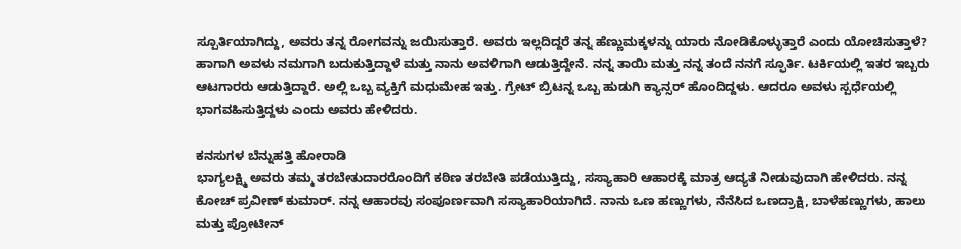ಸ್ಪೂರ್ತಿಯಾಗಿದ್ದು, ಅವರು ತನ್ನ ರೋಗವನ್ನು ಜಯಿಸುತ್ತಾರೆ. ಅವರು ಇಲ್ಲದಿದ್ದರೆ ತನ್ನ ಹೆಣ್ಣುಮಕ್ಕಳನ್ನು ಯಾರು ನೋಡಿಕೊಳ್ಳುತ್ತಾರೆ ಎಂದು ಯೋಚಿಸುತ್ತಾಳೆ? ಹಾಗಾಗಿ ಅವಳು ನಮಗಾಗಿ ಬದುಕುತ್ತಿದ್ದಾಳೆ ಮತ್ತು ನಾನು ಅವಳಿಗಾಗಿ ಆಡುತ್ತಿದ್ದೇನೆ. ನನ್ನ ತಾಯಿ ಮತ್ತು ನನ್ನ ತಂದೆ ನನಗೆ ಸ್ಫೂರ್ತಿ. ಟರ್ಕಿಯಲ್ಲಿ ಇತರ ಇಬ್ಬರು ಆಟಗಾರರು ಆಡುತ್ತಿದ್ದಾರೆ. ಅಲ್ಲಿ ಒಬ್ಬ ವ್ಯಕ್ತಿಗೆ ಮಧುಮೇಹ ಇತ್ತು. ಗ್ರೇಟ್ ಬ್ರಿಟನ್ನ ಒಬ್ಬ ಹುಡುಗಿ ಕ್ಯಾನ್ಸರ್ ಹೊಂದಿದ್ದಳು. ಆದರೂ ಅವಳು ಸ್ಪರ್ಧೆಯಲ್ಲಿ ಭಾಗವಹಿಸುತ್ತಿದ್ದಳು ಎಂದು ಅವರು ಹೇಳಿದರು.

ಕನಸುಗಳ ಬೆನ್ನುಹತ್ತಿ ಹೋರಾಡಿ
ಭಾಗ್ಯಲಕ್ಷ್ಮಿ ಅವರು ತಮ್ಮ ತರಬೇತುದಾರರೊಂದಿಗೆ ಕಠಿಣ ತರಬೇತಿ ಪಡೆಯುತ್ತಿದ್ದು, ಸಸ್ಯಾಹಾರಿ ಆಹಾರಕ್ಕೆ ಮಾತ್ರ ಆದ್ಯತೆ ನೀಡುವುದಾಗಿ ಹೇಳಿದರು. ನನ್ನ ಕೋಚ್ ಪ್ರವೀಣ್ ಕುಮಾರ್. ನನ್ನ ಆಹಾರವು ಸಂಪೂರ್ಣವಾಗಿ ಸಸ್ಯಾಹಾರಿಯಾಗಿದೆ. ನಾನು ಒಣ ಹಣ್ಣುಗಳು, ನೆನೆಸಿದ ಒಣದ್ರಾಕ್ಷಿ, ಬಾಳೆಹಣ್ಣುಗಳು, ಹಾಲು ಮತ್ತು ಪ್ರೋಟೀನ್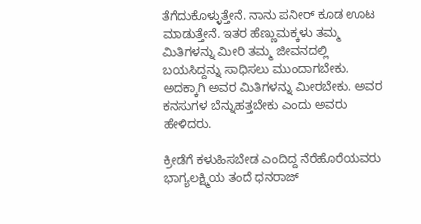ತೆಗೆದುಕೊಳ್ಳುತ್ತೇನೆ. ನಾನು ಪನೀರ್ ಕೂಡ ಊಟ ಮಾಡುತ್ತೇನೆ. ಇತರ ಹೆಣ್ಣುಮಕ್ಕಳು ತಮ್ಮ ಮಿತಿಗಳನ್ನು ಮೀರಿ ತಮ್ಮ ಜೀವನದಲ್ಲಿ ಬಯಸಿದ್ದನ್ನು ಸಾಧಿಸಲು ಮುಂದಾಗಬೇಕು. ಅದಕ್ಕಾಗಿ ಅವರ ಮಿತಿಗಳನ್ನು ಮೀರಬೇಕು. ಅವರ ಕನಸುಗಳ ಬೆನ್ನುಹತ್ತಬೇಕು ಎಂದು ಅವರು ಹೇಳಿದರು.

ಕ್ರೀಡೆಗೆ ಕಳುಹಿಸಬೇಡ ಎಂದಿದ್ದ ನೆರೆಹೊರೆಯವರು
ಭಾಗ್ಯಲಕ್ಷ್ಮಿಯ ತಂದೆ ಧನರಾಜ್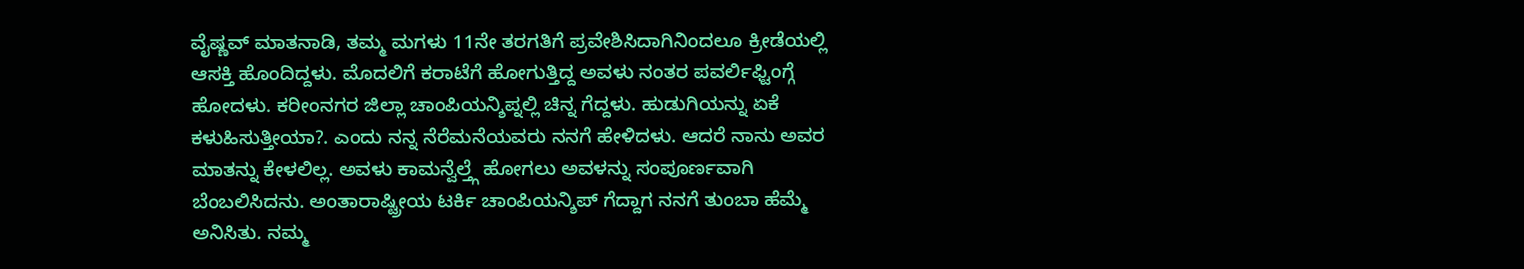ವೈಷ್ಣವ್ ಮಾತನಾಡಿ, ತಮ್ಮ ಮಗಳು 11ನೇ ತರಗತಿಗೆ ಪ್ರವೇಶಿಸಿದಾಗಿನಿಂದಲೂ ಕ್ರೀಡೆಯಲ್ಲಿ ಆಸಕ್ತಿ ಹೊಂದಿದ್ದಳು. ಮೊದಲಿಗೆ ಕರಾಟೆಗೆ ಹೋಗುತ್ತಿದ್ದ ಅವಳು ನಂತರ ಪವರ್ಲಿಫ್ಟಿಂಗ್ಗೆ ಹೋದಳು. ಕರೀಂನಗರ ಜಿಲ್ಲಾ ಚಾಂಪಿಯನ್ಶಿಪ್ನಲ್ಲಿ ಚಿನ್ನ ಗೆದ್ದಳು. ಹುಡುಗಿಯನ್ನು ಏಕೆ ಕಳುಹಿಸುತ್ತೀಯಾ?. ಎಂದು ನನ್ನ ನೆರೆಮನೆಯವರು ನನಗೆ ಹೇಳಿದಳು. ಆದರೆ ನಾನು ಅವರ ಮಾತನ್ನು ಕೇಳಲಿಲ್ಲ. ಅವಳು ಕಾಮನ್ವೆಲ್ತ್ಗೆ ಹೋಗಲು ಅವಳನ್ನು ಸಂಪೂರ್ಣವಾಗಿ ಬೆಂಬಲಿಸಿದನು. ಅಂತಾರಾಷ್ಟ್ರೀಯ ಟರ್ಕಿ ಚಾಂಪಿಯನ್ಶಿಪ್ ಗೆದ್ದಾಗ ನನಗೆ ತುಂಬಾ ಹೆಮ್ಮೆ ಅನಿಸಿತು. ನಮ್ಮ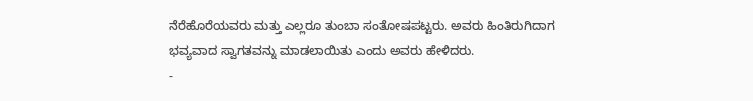ನೆರೆಹೊರೆಯವರು ಮತ್ತು ಎಲ್ಲರೂ ತುಂಬಾ ಸಂತೋಷಪಟ್ಟರು. ಅವರು ಹಿಂತಿರುಗಿದಾಗ ಭವ್ಯವಾದ ಸ್ವಾಗತವನ್ನು ಮಾಡಲಾಯಿತು ಎಂದು ಅವರು ಹೇಳಿದರು.
-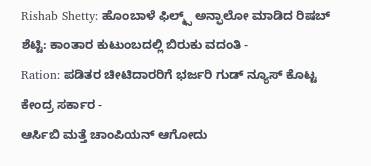Rishab Shetty: ಹೊಂಬಾಳೆ ಫಿಲ್ಮ್ಸ್ ಅನ್ಫಾಲೋ ಮಾಡಿದ ರಿಷಬ್ ಶೆಟ್ಟಿ: ಕಾಂತಾರ ಕುಟುಂಬದಲ್ಲಿ ಬಿರುಕು ವದಂತಿ -
Ration: ಪಡಿತರ ಚೀಟಿದಾರರಿಗೆ ಭರ್ಜರಿ ಗುಡ್ ನ್ಯೂಸ್ ಕೊಟ್ಟ ಕೇಂದ್ರ ಸರ್ಕಾರ -
ಆರ್ಸಿಬಿ ಮತ್ತೆ ಚಾಂಪಿಯನ್ ಆಗೋದು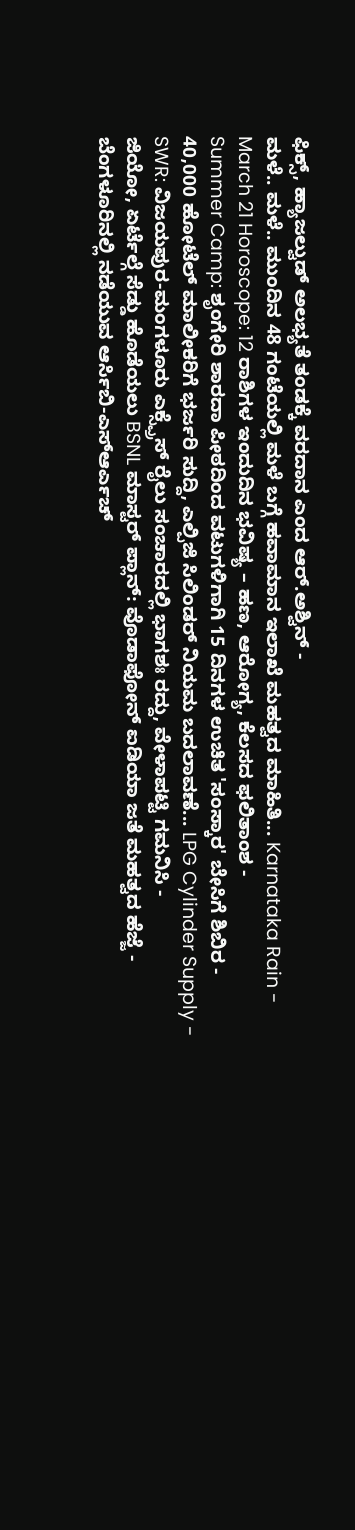ಫಿಕ್ಸ್, ಹ್ಯಾಜಲ್ವುಡ್ ಅಲಭ್ಯತೆ ತಂಡಕ್ಕೆ ವರದಾನ ಎಂದ ಆರ್.ಅಶ್ವಿನ್ -
ಮಳೆ.. ಮಳೆ.. ಮುಂದಿನ 48 ಗಂಟೆಯಲ್ಲಿ ಮಳೆ ಬಗ್ಗೆ ಹವಾಮಾನ ಇಲಾಖೆ ಮಹತ್ವದ ಮಾಹಿತಿ... Karnataka Rain -
March 21 Horoscope: 12 ರಾಶಿಗಳ ಇಂದುದಿನ ಭವಿಷ್ಯ – ಹಣ, ಆರೋಗ್ಯ, ಕೆಲಸದ ಫಲಿತಾಂಶ -
Summer Camp: ಶೃಂಗೇರಿ ಶಾರದಾ ಪೀಠದಿಂದ ವಟುಗಳಿಗಾಗಿ 15 ದಿನಗಳ ಉಚಿತ 'ಸಂಸ್ಕಾರ' ಬೇಸಿಗೆ ಶಿಬಿರ -
40,000 ಹೋಟೆಲ್ ಮಾಲೀಕರಿಗೆ ಭರ್ಜರಿ ಸುದ್ದಿ, ಎಲ್ಪಿಜಿ ಸಿಲಿಂಡರ್ ನಿಯಮ ಬದಲಾವಣೆ... LPG Cylinder Supply -
SWR: ವಿಜಯಪುರ-ಮಂಗಳೂರು ಎಕ್ಸ್ಪ್ರೆಸ್ ರೈಲು ಸಂಚಾರದಲ್ಲಿ ಭಾಗಶಃ ರದ್ದು, ವೇಳಾಪಟ್ಟಿ ಗಮನಿಸಿ -
ಜಿಯೋ, ಏರ್ಟೆಲ್ಗೆ ಸೆಡ್ಡು ಹೊಡೆಯಲು BSNL ಮಾಸ್ಟರ್ ಪ್ಲಾನ್: ವೊಡಾಫೋನ್ ಐಡಿಯಾ ಜತೆ ಮಹತ್ವದ ಹೆಜ್ಜೆ -
ಬೆಂಗಳೂರಿನಲ್ಲಿ ನಡೆಯುವ ಆರ್ಸಿಬಿ-ಎಸ್ಆರ್ಎಚ್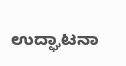ಉದ್ಘಾಟನಾ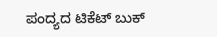ಪಂದ್ಯದ ಟಿಕೆಟ್ ಬುಕ್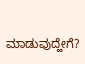ಮಾಡುವುದ್ಹೇಗೆ?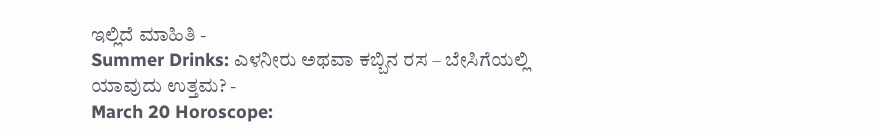ಇಲ್ಲಿದೆ ಮಾಹಿತಿ -
Summer Drinks: ಎಳನೀರು ಅಥವಾ ಕಬ್ಬಿನ ರಸ – ಬೇಸಿಗೆಯಲ್ಲಿ ಯಾವುದು ಉತ್ತಮ? -
March 20 Horoscope: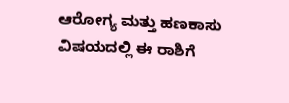ಆರೋಗ್ಯ ಮತ್ತು ಹಣಕಾಸು ವಿಷಯದಲ್ಲಿ ಈ ರಾಶಿಗೆ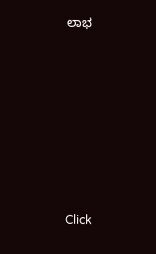ಲಾಭ












Click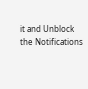it and Unblock the Notifications